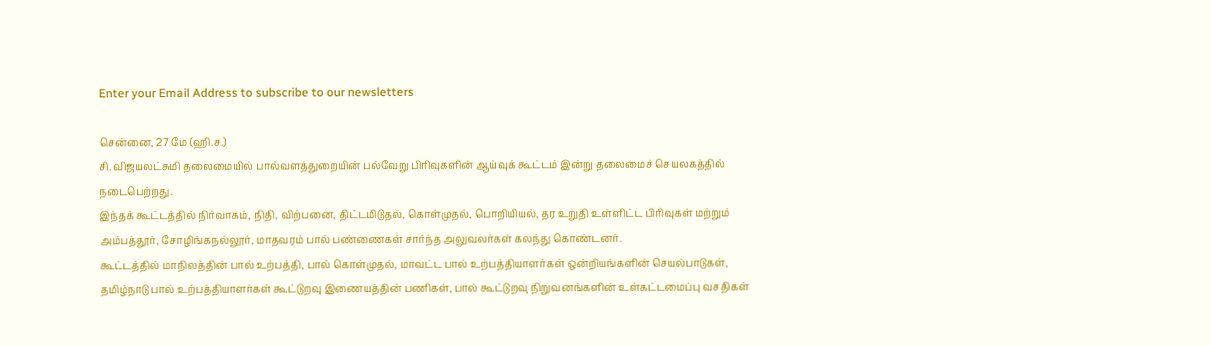Enter your Email Address to subscribe to our newsletters

சென்னை, 27 மே (ஹி.ச.)
சி. விஜயலட்சுமி தலைமையில் பால்வளத்துறையின் பல்வேறு பிரிவுகளின் ஆய்வுக் கூட்டம் இன்று தலைமைச் செயலகத்தில் நடைபெற்றது.
இந்தக் கூட்டத்தில் நிர்வாகம், நிதி, விற்பனை, திட்டமிடுதல், கொள்முதல், பொறியியல், தர உறுதி உள்ளிட்ட பிரிவுகள் மற்றும் அம்பத்தூர், சோழிங்கநல்லூர், மாதவரம் பால் பண்ணைகள் சார்ந்த அலுவலர்கள் கலந்து கொண்டனர்.
கூட்டத்தில் மாநிலத்தின் பால் உற்பத்தி, பால் கொள்முதல், மாவட்ட பால் உற்பத்தியாளர்கள் ஒன்றியங்களின் செயல்பாடுகள், தமிழ்நாடு பால் உற்பத்தியாளர்கள் கூட்டுறவு இணையத்தின் பணிகள், பால் கூட்டுறவு நிறுவனங்களின் உள்கட்டமைப்பு வசதிகள்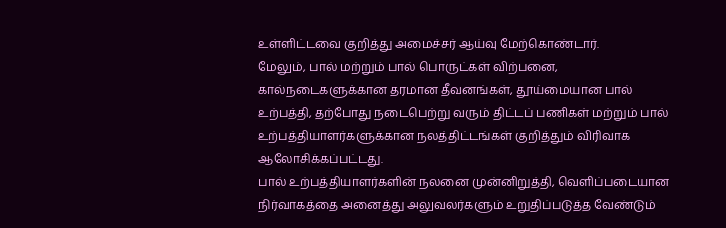உள்ளிட்டவை குறித்து அமைச்சர் ஆய்வு மேற்கொண்டார்.
மேலும், பால் மற்றும் பால் பொருட்கள் விற்பனை, கால்நடைகளுக்கான தரமான தீவனங்கள், தூய்மையான பால் உற்பத்தி, தற்போது நடைபெற்று வரும் திட்டப் பணிகள் மற்றும் பால் உற்பத்தியாளர்களுக்கான நலத்திட்டங்கள் குறித்தும் விரிவாக ஆலோசிக்கப்பட்டது.
பால் உற்பத்தியாளர்களின் நலனை முன்னிறுத்தி, வெளிப்படையான நிர்வாகத்தை அனைத்து அலுவலர்களும் உறுதிப்படுத்த வேண்டும்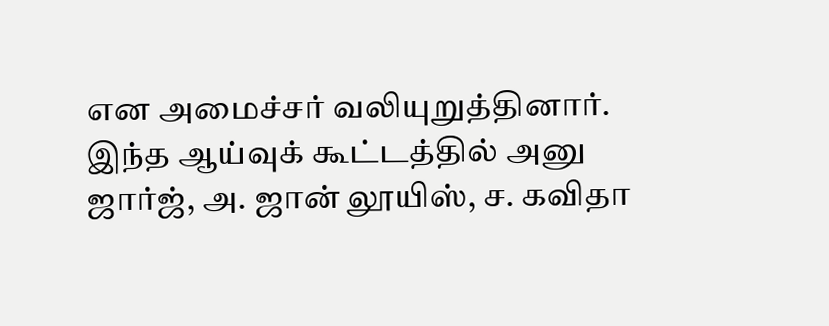என அமைச்சர் வலியுறுத்தினார்.
இந்த ஆய்வுக் கூட்டத்தில் அனு ஜார்ஜ், அ. ஜான் லூயிஸ், ச. கவிதா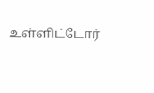உள்ளிட்டோர்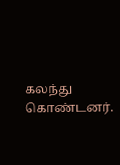கலந்து கொண்டனர்.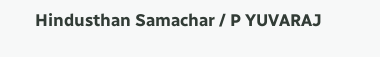Hindusthan Samachar / P YUVARAJ